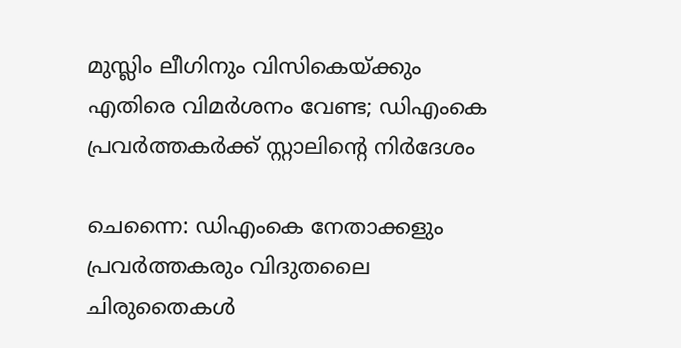മുസ്ലിം ലീഗിനും വിസികെയ്ക്കും എതിരെ വിമർശനം വേണ്ട; ഡിഎംകെ പ്രവർത്തകർക്ക് സ്റ്റാലിന്റെ നിർദേശം

ചെന്നൈ: ഡിഎംകെ നേതാക്കളും പ്രവർത്തകരും വിദുതലൈ ചിരുതൈകൾ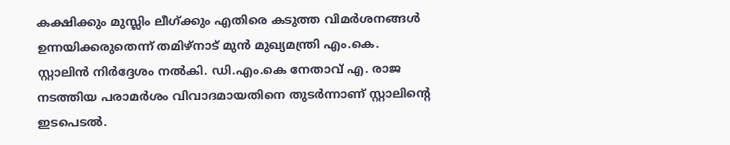കക്ഷിക്കും മുസ്ലിം ലീഗ്ക്കും എതിരെ കടുത്ത വിമർശനങ്ങൾ ഉന്നയിക്കരുതെന്ന് തമിഴ്നാട് മുന്‍ മുഖ്യമന്ത്രി എം.കെ. സ്റ്റാലിൻ നിർദ്ദേശം നൽകി. ഡി.എം.കെ നേതാവ് എ. രാജ നടത്തിയ പരാമർശം വിവാദമായതിനെ തുടർന്നാണ് സ്റ്റാലിന്റെ ഇടപെടൽ.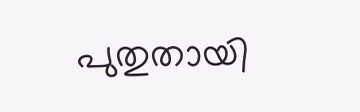പുതുതായി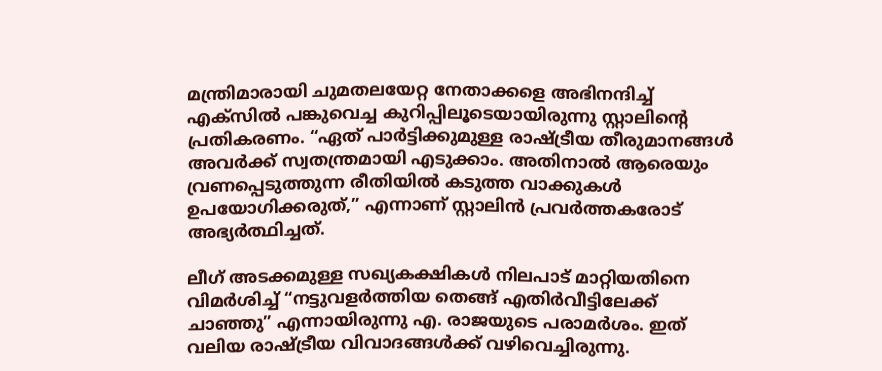മന്ത്രിമാരായി ചുമതലയേറ്റ നേതാക്കളെ അഭിനന്ദിച്ച് എക്സിൽ പങ്കുവെച്ച കുറിപ്പിലൂടെയായിരുന്നു സ്റ്റാലിന്റെ പ്രതികരണം. “ഏത് പാർട്ടിക്കുമുള്ള രാഷ്ട്രീയ തീരുമാനങ്ങൾ അവർക്ക് സ്വതന്ത്രമായി എടുക്കാം. അതിനാൽ ആരെയും വ്രണപ്പെടുത്തുന്ന രീതിയിൽ കടുത്ത വാക്കുകൾ ഉപയോഗിക്കരുത്,” എന്നാണ് സ്റ്റാലിൻ പ്രവർത്തകരോട് അഭ്യർത്ഥിച്ചത്.

ലീഗ് അടക്കമുള്ള സഖ്യകക്ഷികൾ നിലപാട് മാറ്റിയതിനെ വിമർശിച്ച് “നട്ടുവളർത്തിയ തെങ്ങ് എതിർവീട്ടിലേക്ക് ചാഞ്ഞു” എന്നായിരുന്നു എ. രാജയുടെ പരാമർശം. ഇത് വലിയ രാഷ്ട്രീയ വിവാദങ്ങൾക്ക് വഴിവെച്ചിരുന്നു.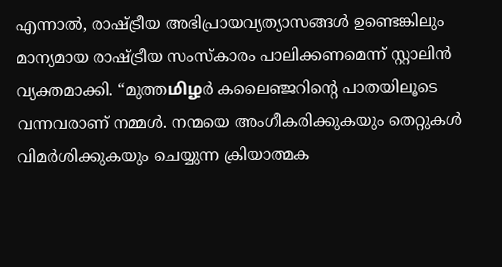എന്നാൽ, രാഷ്ട്രീയ അഭിപ്രായവ്യത്യാസങ്ങൾ ഉണ്ടെങ്കിലും മാന്യമായ രാഷ്ട്രീയ സംസ്കാരം പാലിക്കണമെന്ന് സ്റ്റാലിൻ വ്യക്തമാക്കി. “മുത്തமிழർ കലൈഞ്ജറിന്റെ പാതയിലൂടെ വന്നവരാണ് നമ്മൾ. നന്മയെ അംഗീകരിക്കുകയും തെറ്റുകൾ വിമർശിക്കുകയും ചെയ്യുന്ന ക്രിയാത്മക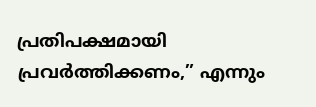പ്രതിപക്ഷമായി പ്രവർത്തിക്കണം,” എന്നും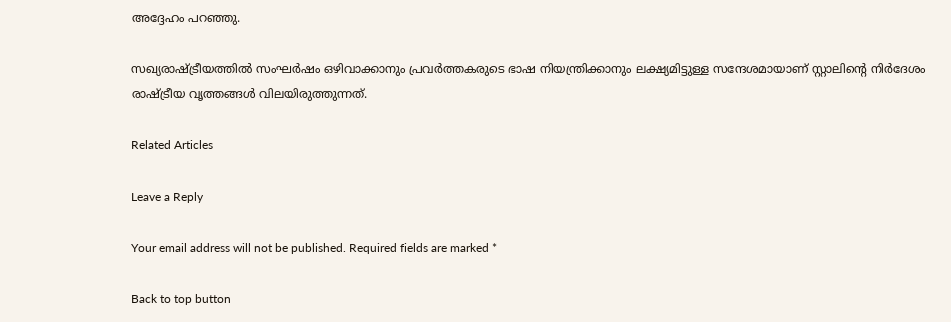അദ്ദേഹം പറഞ്ഞു.

സഖ്യരാഷ്ട്രീയത്തിൽ സംഘർഷം ഒഴിവാക്കാനും പ്രവർത്തകരുടെ ഭാഷ നിയന്ത്രിക്കാനും ലക്ഷ്യമിട്ടുള്ള സന്ദേശമായാണ് സ്റ്റാലിന്റെ നിർദേശം രാഷ്ട്രീയ വൃത്തങ്ങൾ വിലയിരുത്തുന്നത്.

Related Articles

Leave a Reply

Your email address will not be published. Required fields are marked *

Back to top button